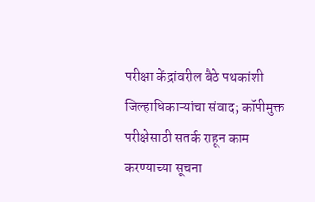परीक्षा केंद्रांवरील बैठे पथकांशी जिल्हाधिकाऱ्यांचा संवाद; कॉपीमुक्त परीक्षेसाठी सतर्क राहून काम करण्याच्या सूचना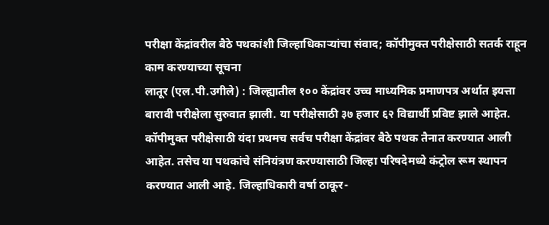परीक्षा केंद्रांवरील बैठे पथकांशी जिल्हाधिकाऱ्यांचा संवाद; कॉपीमुक्त परीक्षेसाठी सतर्क राहून काम करण्याच्या सूचना
लातूर (एल.पी.उगीले) : जिल्ह्यातील १०० केंद्रांवर उच्च माध्यमिक प्रमाणपत्र अर्थात इयत्ता बारावी परीक्षेला सुरुवात झाली. या परीक्षेसाठी ३७ हजार ६२ विद्यार्थी प्रविष्ट झाले आहेत. कॉपीमुक्त परीक्षेसाठी यंदा प्रथमच सर्वच परीक्षा केंद्रांवर बैठे पथक तैनात करण्यात आली आहेत. तसेच या पथकांचे संनियंत्रण करण्यासाठी जिल्हा परिषदेमध्ये कंट्रोल रूम स्थापन करण्यात आली आहे. जिल्हाधिकारी वर्षा ठाकूर-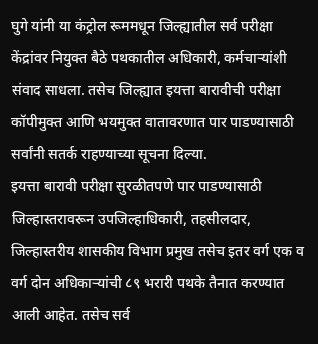घुगे यांनी या कंट्रोल रूममधून जिल्ह्यातील सर्व परीक्षा केंद्रांवर नियुक्त बैठे पथकातील अधिकारी, कर्मचाऱ्यांशी संवाद साधला. तसेच जिल्ह्यात इयत्ता बारावीची परीक्षा कॉपीमुक्त आणि भयमुक्त वातावरणात पार पाडण्यासाठी सर्वांनी सतर्क राहण्याच्या सूचना दिल्या.
इयत्ता बारावी परीक्षा सुरळीतपणे पार पाडण्यासाठी जिल्हास्तरावरून उपजिल्हाधिकारी, तहसीलदार, जिल्हास्तरीय शासकीय विभाग प्रमुख तसेच इतर वर्ग एक व वर्ग दोन अधिकाऱ्यांची ८९ भरारी पथके तैनात करण्यात आली आहेत. तसेच सर्व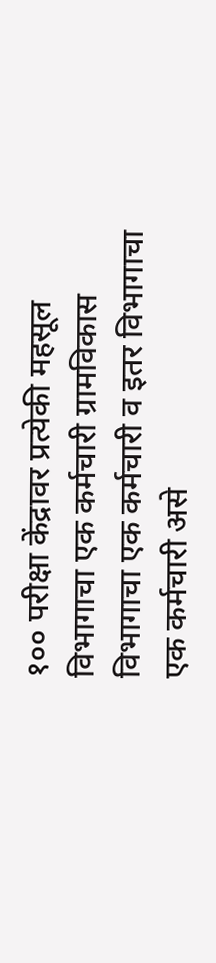१०० परीक्षा केंद्रावर प्रत्येकी महसूल विभागाचा एक कर्मचारी ग्रामविकास विभागाचा एक कर्मचारी व इतर विभागाचा एक कर्मचारी असे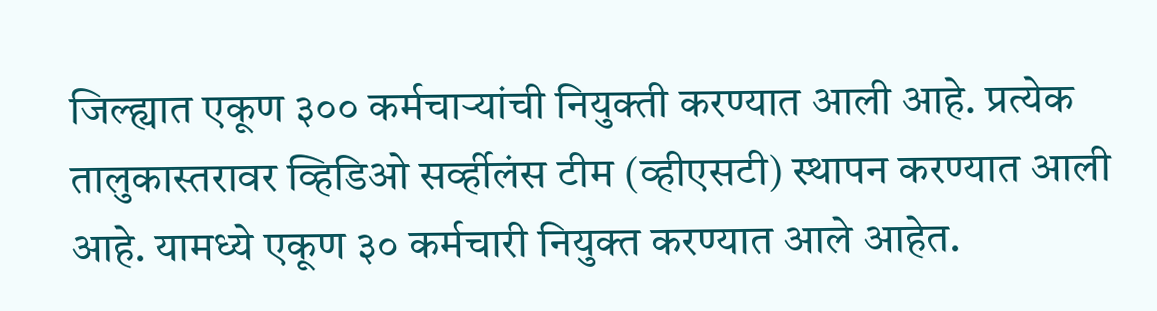जिल्ह्यात एकूण ३०० कर्मचाऱ्यांची नियुक्ती करण्यात आली आहे. प्रत्येक तालुकास्तरावर व्हिडिओ सर्व्हीलंस टीम (व्हीएसटी) स्थापन करण्यात आली आहे. यामध्ये एकूण ३० कर्मचारी नियुक्त करण्यात आले आहेत.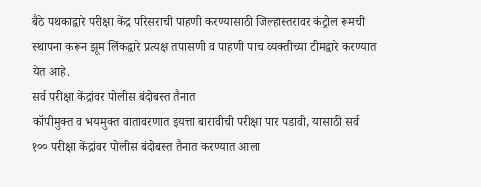बैठे पथकाद्वारे परीक्षा केंद्र परिसराची पाहणी करण्यासाठी जिल्हास्तरावर कंट्रोल रूमची स्थापना करून झूम लिंकद्वारे प्रत्यक्ष तपासणी व पाहणी पाच व्यक्तीच्या टीमद्वारे करण्यात येत आहे.
सर्व परीक्षा केंद्रांवर पोलीस बंदोबस्त तैनात
कॉपीमुक्त व भयमुक्त वातावरणात इयत्ता बारावीची परीक्षा पार पडावी, यासाठी सर्व १०० परीक्षा केंद्रांवर पोलीस बंदोबस्त तैनात करण्यात आला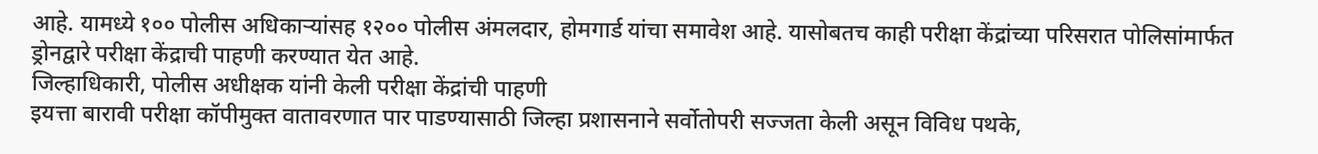आहे. यामध्ये १०० पोलीस अधिकाऱ्यांसह १२०० पोलीस अंमलदार, होमगार्ड यांचा समावेश आहे. यासोबतच काही परीक्षा केंद्रांच्या परिसरात पोलिसांमार्फत ड्रोनद्वारे परीक्षा केंद्राची पाहणी करण्यात येत आहे.
जिल्हाधिकारी, पोलीस अधीक्षक यांनी केली परीक्षा केंद्रांची पाहणी
इयत्ता बारावी परीक्षा कॉपीमुक्त वातावरणात पार पाडण्यासाठी जिल्हा प्रशासनाने सर्वोतोपरी सज्जता केली असून विविध पथके,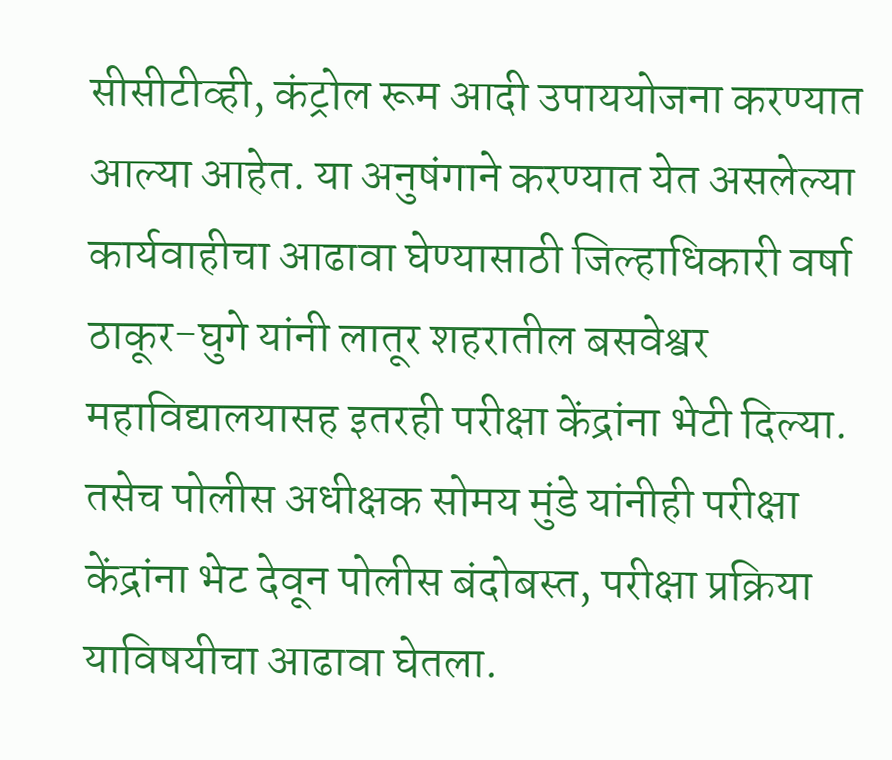सीसीटीव्ही, कंट्रोल रूम आदी उपाययोजना करण्यात आल्या आहेत. या अनुषंगाने करण्यात येत असलेल्या कार्यवाहीचा आढावा घेण्यासाठी जिल्हाधिकारी वर्षा ठाकूर-घुगे यांनी लातूर शहरातील बसवेश्वर महाविद्यालयासह इतरही परीक्षा केंद्रांना भेटी दिल्या. तसेच पोलीस अधीक्षक सोमय मुंडे यांनीही परीक्षा केंद्रांना भेट देवून पोलीस बंदोबस्त, परीक्षा प्रक्रिया याविषयीचा आढावा घेतला.